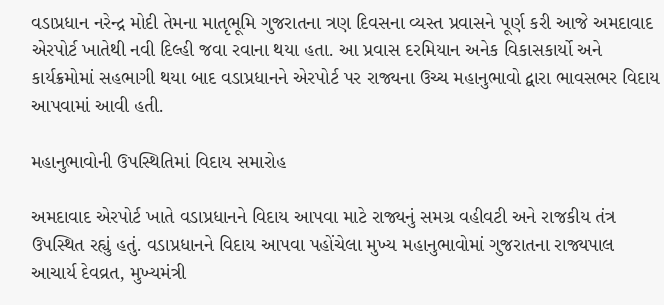વડાપ્રધાન નરેન્દ્ર મોદી તેમના માતૃભૂમિ ગુજરાતના ત્રણ દિવસના વ્યસ્ત પ્રવાસને પૂર્ણ કરી આજે અમદાવાદ એરપોર્ટ ખાતેથી નવી દિલ્હી જવા રવાના થયા હતા. આ પ્રવાસ દરમિયાન અનેક વિકાસકાર્યો અને કાર્યક્રમોમાં સહભાગી થયા બાદ વડાપ્રધાનને એરપોર્ટ પર રાજ્યના ઉચ્ચ મહાનુભાવો દ્વારા ભાવસભર વિદાય આપવામાં આવી હતી.

મહાનુભાવોની ઉપસ્થિતિમાં વિદાય સમારોહ

અમદાવાદ એરપોર્ટ ખાતે વડાપ્રધાનને વિદાય આપવા માટે રાજ્યનું સમગ્ર વહીવટી અને રાજકીય તંત્ર ઉપસ્થિત રહ્યું હતું. વડાપ્રધાનને વિદાય આપવા પહોંચેલા મુખ્ય મહાનુભાવોમાં ગુજરાતના રાજ્યપાલ આચાર્ય દેવવ્રત, મુખ્યમંત્રી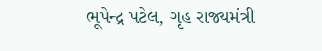ભૂપેન્દ્ર પટેલ, ગૃહ રાજ્યમંત્રી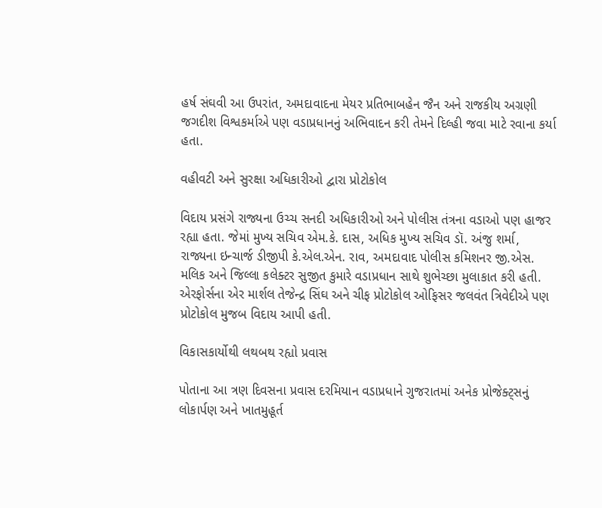હર્ષ સંઘવી આ ઉપરાંત, અમદાવાદના મેયર પ્રતિભાબહેન જૈન અને રાજકીય અગ્રણી જગદીશ વિશ્વકર્માએ પણ વડાપ્રધાનનું અભિવાદન કરી તેમને દિલ્હી જવા માટે રવાના કર્યા હતા.

વહીવટી અને સુરક્ષા અધિકારીઓ દ્વારા પ્રોટોકોલ

વિદાય પ્રસંગે રાજ્યના ઉચ્ચ સનદી અધિકારીઓ અને પોલીસ તંત્રના વડાઓ પણ હાજર રહ્યા હતા. જેમાં મુખ્ય સચિવ એમ.કે. દાસ, અધિક મુખ્ય સચિવ ડૉ. અંજુ શર્મા, રાજ્યના ઇન્ચાર્જ ડીજીપી કે.એલ.એન. રાવ, અમદાવાદ પોલીસ કમિશનર જી.એસ. મલિક અને જિલ્લા કલેક્ટર સુજીત કુમારે વડાપ્રધાન સાથે શુભેચ્છા મુલાકાત કરી હતી. એરફોર્સના એર માર્શલ તેજેન્દ્ર સિંઘ અને ચીફ પ્રોટોકોલ ઓફિસર જલવંત ત્રિવેદીએ પણ પ્રોટોકોલ મુજબ વિદાય આપી હતી.

વિકાસકાર્યોથી લથબથ રહ્યો પ્રવાસ

પોતાના આ ત્રણ દિવસના પ્રવાસ દરમિયાન વડાપ્રધાને ગુજરાતમાં અનેક પ્રોજેક્ટ્સનું લોકાર્પણ અને ખાતમુહૂર્ત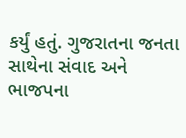કર્યું હતું. ગુજરાતના જનતા સાથેના સંવાદ અને ભાજપના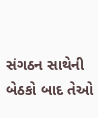સંગઠન સાથેની બેઠકો બાદ તેઓ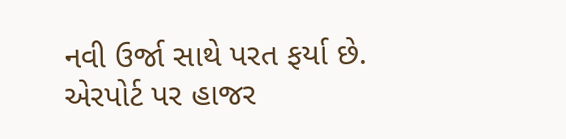નવી ઉર્જા સાથે પરત ફર્યા છે. એરપોર્ટ પર હાજર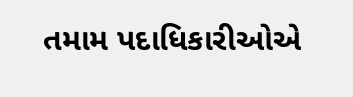તમામ પદાધિકારીઓએ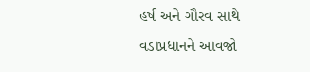હર્ષ અને ગૌરવ સાથે વડાપ્રધાનને આવજો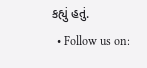કહ્યું હતું.
  • Follow us on: